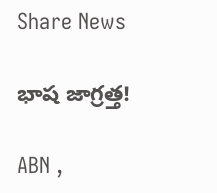Share News

భాష జాగ్రత్త!

ABN ,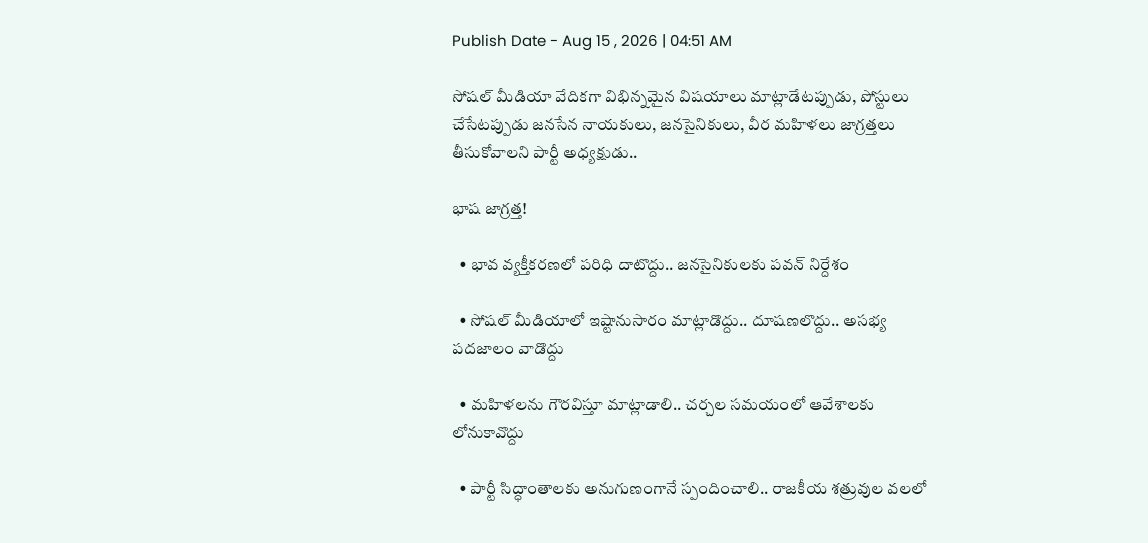Publish Date - Aug 15 , 2026 | 04:51 AM

సోషల్‌ మీడియా వేదికగా విభిన్నమైన విషయాలు మాట్లాడేటప్పుడు, పోస్టులు చేసేటప్పుడు జనసేన నాయకులు, జనసైనికులు, వీర మహిళలు జాగ్రత్తలు తీసుకోవాలని పార్టీ అధ్యక్షుడు..

భాష జాగ్రత్త!

  • భావ వ్యక్తీకరణలో పరిధి దాటొద్దు.. జనసైనికులకు పవన్‌ నిర్దేశం

  • సోషల్‌ మీడియాలో ఇష్టానుసారం మాట్లాడొద్దు.. దూషణలొద్దు.. అసభ్య పదజాలం వాడొద్దు

  • మహిళలను గౌరవిస్తూ మాట్లాడాలి.. చర్చల సమయంలో ఆవేశాలకు లోనుకావొద్దు

  • పార్టీ సిద్ధాంతాలకు అనుగుణంగానే స్పందించాలి.. రాజకీయ శత్రువుల వలలో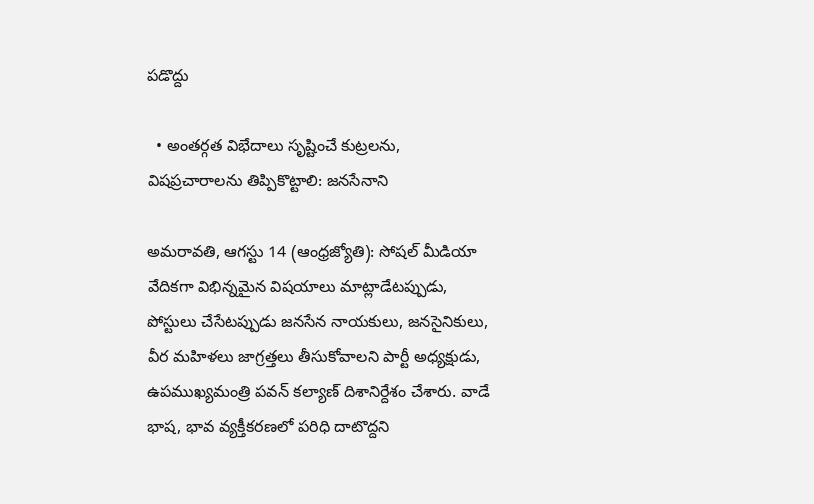పడొద్దు

  • అంతర్గత విభేదాలు సృష్టించే కుట్రలను, విషప్రచారాలను తిప్పికొట్టాలి: జనసేనాని

అమరావతి, ఆగస్టు 14 (ఆంధ్రజ్యోతి): సోషల్‌ మీడియా వేదికగా విభిన్నమైన విషయాలు మాట్లాడేటప్పుడు, పోస్టులు చేసేటప్పుడు జనసేన నాయకులు, జనసైనికులు, వీర మహిళలు జాగ్రత్తలు తీసుకోవాలని పార్టీ అధ్యక్షుడు, ఉపముఖ్యమంత్రి పవన్‌ కల్యాణ్‌ దిశానిర్దేశం చేశారు. వాడే భాష, భావ వ్యక్తీకరణలో పరిధి దాటొద్దని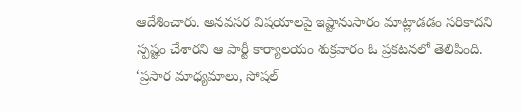ఆదేశించారు. అనవసర విషయాలపై ఇష్టానుసారం మాట్లాడడం సరికాదని స్పష్టం చేశారని ఆ పార్టీ కార్యాలయం శుక్రవారం ఓ ప్రకటనలో తెలిపింది. ‘ప్రసార మాధ్యమాలు, సోషల్‌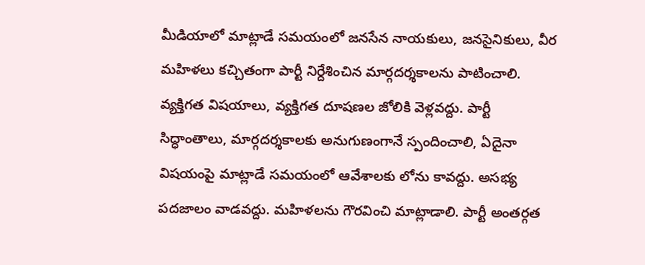మీడియాలో మాట్లాడే సమయంలో జనసేన నాయకులు, జనసైనికులు, వీర మహిళలు కచ్చితంగా పార్టీ నిర్దేశించిన మార్గదర్శకాలను పాటించాలి. వ్యక్తిగత విషయాలు, వ్యక్తిగత దూషణల జోలికి వెళ్లవద్దు. పార్టీ సిద్ధాంతాలు, మార్గదర్శకాలకు అనుగుణంగానే స్పందించాలి, ఏదైనా విషయంపై మాట్లాడే సమయంలో ఆవేశాలకు లోను కావద్దు. అసభ్య పదజాలం వాడవద్దు. మహిళలను గౌరవించి మాట్లాడాలి. పార్టీ అంతర్గత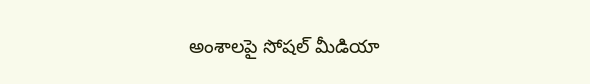అంశాలపై సోషల్‌ మీడియా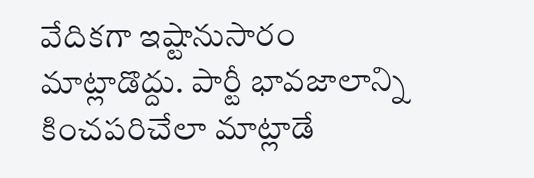వేదికగా ఇష్టానుసారం మాట్లాడొద్దు. పార్టీ భావజాలాన్ని కించపరిచేలా మాట్లాడే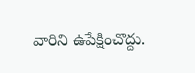వారిని ఉపేక్షించొద్దు.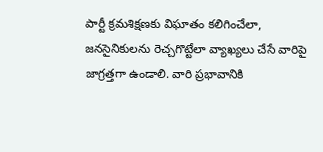పార్టీ క్రమశిక్షణకు విఘాతం కలిగించేలా, జనసైనికులను రెచ్చగొట్టేలా వ్యాఖ్యలు చేసే వారిపై జాగ్రత్తగా ఉండాలి. వారి ప్రభావానికి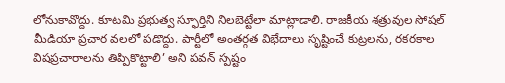లోనుకావొద్దు. కూటమి ప్రభుత్వ స్ఫూర్తిని నిలబెట్టేలా మాట్లాడాలి. రాజకీయ శత్రువుల సోషల్‌ మీడియా ప్రచార వలలో పడొద్దు. పార్టీలో అంతర్గత విభేదాలు సృష్టించే కుట్రలను, రకరకాల విషప్రచారాలను తిప్పికొట్టాలి’ అని పవన్‌ స్పష్టం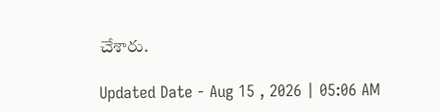చేశారు.

Updated Date - Aug 15 , 2026 | 05:06 AM